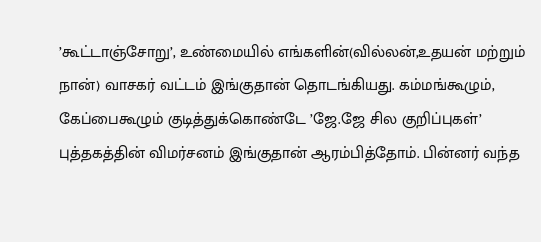’கூட்டாஞ்சோறு’, உண்மையில் எங்களின்(வில்லன்,உதயன் மற்றும் நான்) வாசகர் வட்டம் இங்குதான் தொடங்கியது. கம்மங்கூழும், கேப்பைகூழும் குடித்துக்கொண்டே ’ஜே.ஜே சில குறிப்புகள்’ புத்தகத்தின் விமர்சனம் இங்குதான் ஆரம்பித்தோம். பின்னர் வந்த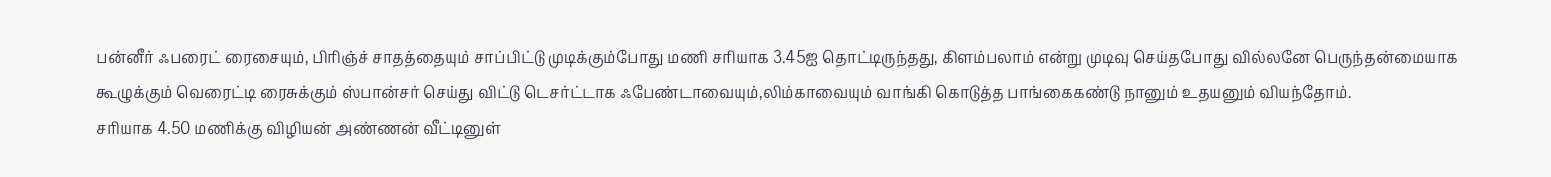பன்னீர் ஃபரைட் ரைசையும், பிரிஞ்ச் சாதத்தையும் சாப்பிட்டு முடிக்கும்போது மணி சரியாக 3.45ஐ தொட்டிருந்தது, கிளம்பலாம் என்று முடிவு செய்தபோது வில்லனே பெருந்தன்மையாக கூழுக்கும் வெரைட்டி ரைசுக்கும் ஸ்பான்சர் செய்து விட்டு டெசர்ட்டாக ஃபேண்டாவையும்,லிம்காவையும் வாங்கி கொடுத்த பாங்கைகண்டு நானும் உதயனும் வியந்தோம்.
சரியாக 4.50 மணிக்கு விழியன் அண்ணன் வீட்டினுள்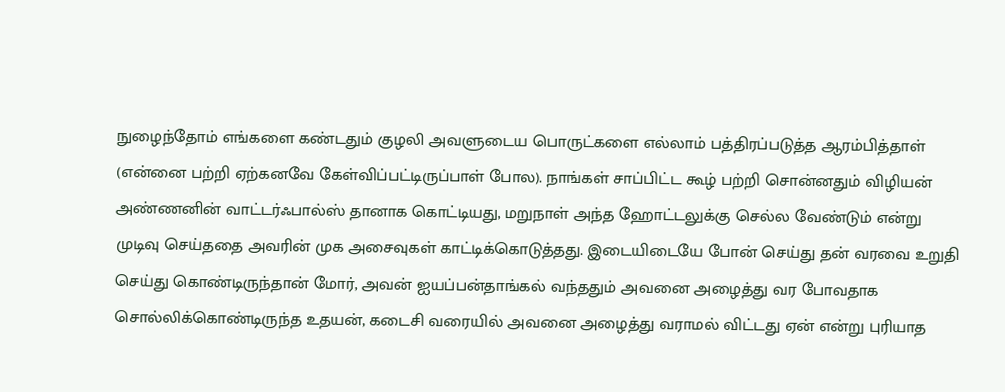நுழைந்தோம் எங்களை கண்டதும் குழலி அவளுடைய பொருட்களை எல்லாம் பத்திரப்படுத்த ஆரம்பித்தாள் (என்னை பற்றி ஏற்கனவே கேள்விப்பட்டிருப்பாள் போல). நாங்கள் சாப்பிட்ட கூழ் பற்றி சொன்னதும் விழியன் அண்ணனின் வாட்டர்ஃபால்ஸ் தானாக கொட்டியது, மறுநாள் அந்த ஹோட்டலுக்கு செல்ல வேண்டும் என்று முடிவு செய்ததை அவரின் முக அசைவுகள் காட்டிக்கொடுத்தது. இடையிடையே போன் செய்து தன் வரவை உறுதி செய்து கொண்டிருந்தான் மோர், அவன் ஐயப்பன்தாங்கல் வந்ததும் அவனை அழைத்து வர போவதாக சொல்லிக்கொண்டிருந்த உதயன், கடைசி வரையில் அவனை அழைத்து வராமல் விட்டது ஏன் என்று புரியாத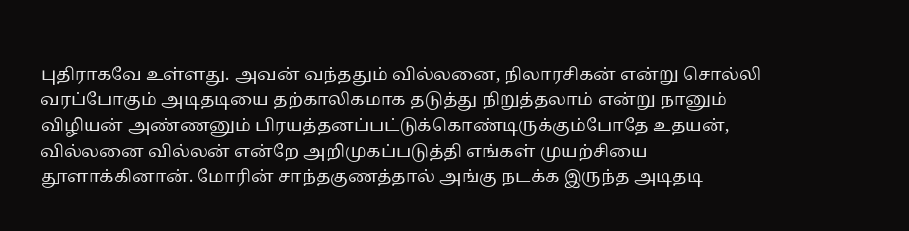புதிராகவே உள்ளது. அவன் வந்ததும் வில்லனை, நிலாரசிகன் என்று சொல்லி வரப்போகும் அடிதடியை தற்காலிகமாக தடுத்து நிறுத்தலாம் என்று நானும் விழியன் அண்ணனும் பிரயத்தனப்பட்டுக்கொண்டிருக்கும்போதே உதயன், வில்லனை வில்லன் என்றே அறிமுகப்படுத்தி எங்கள் முயற்சியை தூளாக்கினான். மோரின் சாந்தகுணத்தால் அங்கு நடக்க இருந்த அடிதடி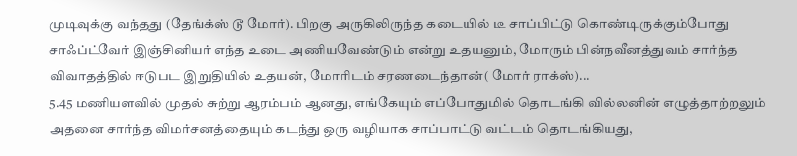முடிவுக்கு வந்தது (தேங்க்ஸ் டூ மோர்). பிறகு அருகிலிருந்த கடையில் டீ சாப்பிட்டு கொண்டிருக்கும்போது சாஃப்ட்வேர் இஞ்சினியர் எந்த உடை அணியவேண்டும் என்று உதயனும், மோரும் பின்நவீனத்துவம் சார்ந்த விவாதத்தில் ஈடுபட இறுதியில் உதயன், மோரிடம் சரணடைந்தான்( மோர் ராக்ஸ்)...
5.45 மணியளவில் முதல் சுற்று ஆரம்பம் ஆனது, எங்கேயும் எப்போதுமில் தொடங்கி வில்லனின் எழுத்தாற்றலும் அதனை சார்ந்த விமர்சனத்தையும் கடந்து ஒரு வழியாக சாப்பாட்டு வட்டம் தொடங்கியது,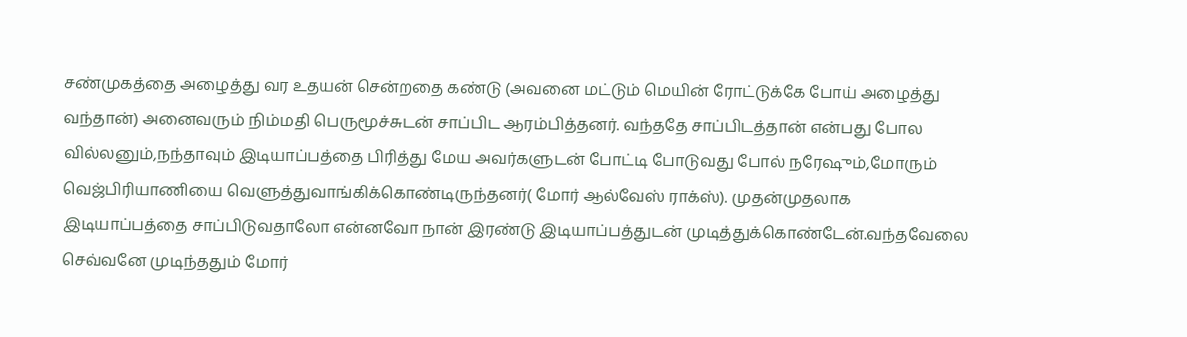சண்முகத்தை அழைத்து வர உதயன் சென்றதை கண்டு (அவனை மட்டும் மெயின் ரோட்டுக்கே போய் அழைத்து வந்தான்) அனைவரும் நிம்மதி பெருமூச்சுடன் சாப்பிட ஆரம்பித்தனர். வந்ததே சாப்பிடத்தான் என்பது போல வில்லனும்,நந்தாவும் இடியாப்பத்தை பிரித்து மேய அவர்களுடன் போட்டி போடுவது போல் நரேஷும்,மோரும் வெஜ்பிரியாணியை வெளுத்துவாங்கிக்கொண்டிருந்தனர்( மோர் ஆல்வேஸ் ராக்ஸ்). முதன்முதலாக இடியாப்பத்தை சாப்பிடுவதாலோ என்னவோ நான் இரண்டு இடியாப்பத்துடன் முடித்துக்கொண்டேன்.வந்தவேலை செவ்வனே முடிந்ததும் மோர்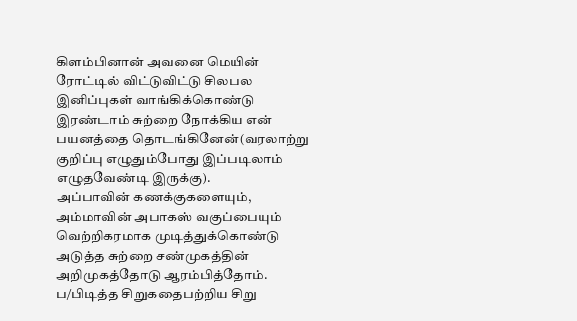கிளம்பினான் அவனை மெயின் ரோட்டில் விட்டுவிட்டு சிலபல இனிப்புகள் வாங்கிக்கொண்டு இரண்டாம் சுற்றை நோக்கிய என் பயனத்தை தொடங்கினேன்(வரலாற்று குறிப்பு எழுதும்போது இப்படிலாம் எழுதவேண்டி இருக்கு).
அப்பாவின் கணக்குகளையும், அம்மாவின் அபாகஸ் வகுப்பையும் வெற்றிகரமாக முடித்துக்கொண்டு அடுத்த சுற்றை சண்முகத்தின் அறிமுகத்தோடு ஆரம்பித்தோம். ப/பிடித்த சிறுகதைபற்றிய சிறு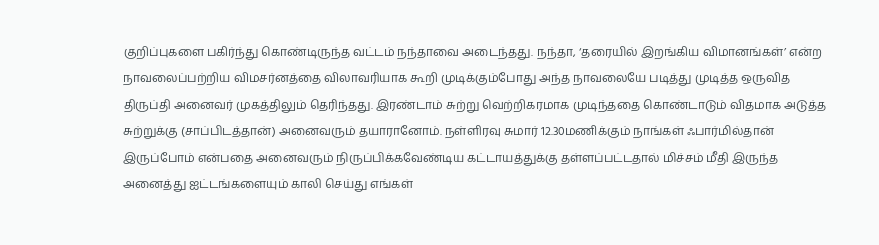குறிப்புகளை பகிர்ந்து கொண்டிருந்த வட்டம் நந்தாவை அடைந்தது. நந்தா, ‘தரையில் இறங்கிய விமானங்கள்’ என்ற நாவலைப்பற்றிய விமசர்னத்தை விலாவரியாக கூறி முடிக்கும்போது அந்த நாவலையே படித்து முடித்த ஒருவித திருப்தி அனைவர் முகத்திலும் தெரிந்தது. இரண்டாம் சுற்று வெற்றிகரமாக முடிந்ததை கொண்டாடும் விதமாக அடுத்த சுற்றுக்கு (சாப்பிடத்தான்) அனைவரும் தயாரானோம். நள்ளிரவு சுமார் 12.30மணிக்கும் நாங்கள் ஃபார்மில்தான் இருப்போம் என்பதை அனைவரும் நிருப்பிக்கவேண்டிய கட்டாயத்துக்கு தள்ளப்பட்டதால் மிச்சம் மீதி இருந்த அனைத்து ஐட்டங்களையும் காலி செய்து எங்கள்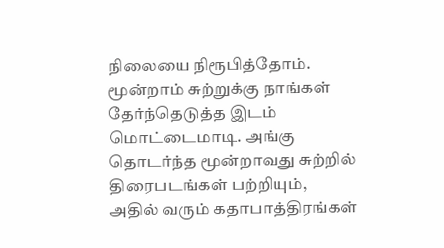நிலையை நிரூபித்தோம்.
மூன்றாம் சுற்றுக்கு நாங்கள் தேர்ந்தெடுத்த இடம் மொட்டைமாடி. அங்கு தொடர்ந்த மூன்றாவது சுற்றில் திரைபடங்கள் பற்றியும், அதில் வரும் கதாபாத்திரங்கள்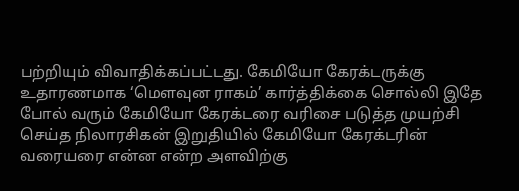பற்றியும் விவாதிக்கப்பட்டது. கேமியோ கேரக்டருக்கு உதாரணமாக ‘மெளவுன ராகம்’ கார்த்திக்கை சொல்லி இதே போல் வரும் கேமியோ கேரக்டரை வரிசை படுத்த முயற்சி செய்த நிலாரசிகன் இறுதியில் கேமியோ கேரக்டரின் வரையரை என்ன என்ற அளவிற்கு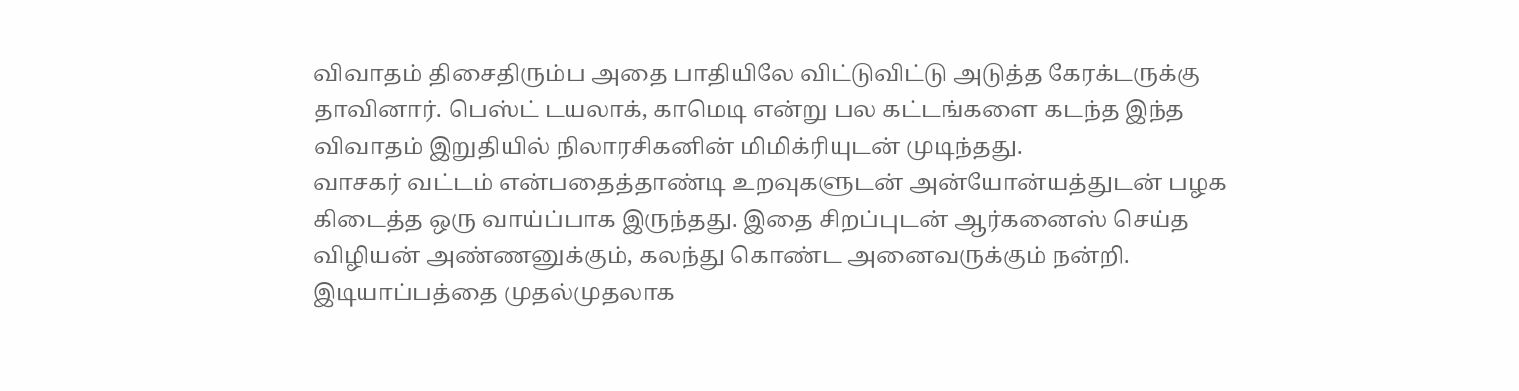விவாதம் திசைதிரும்ப அதை பாதியிலே விட்டுவிட்டு அடுத்த கேரக்டருக்கு தாவினார். பெஸ்ட் டயலாக், காமெடி என்று பல கட்டங்களை கடந்த இந்த விவாதம் இறுதியில் நிலாரசிகனின் மிமிக்ரியுடன் முடிந்தது.
வாசகர் வட்டம் என்பதைத்தாண்டி உறவுகளுடன் அன்யோன்யத்துடன் பழக கிடைத்த ஒரு வாய்ப்பாக இருந்தது. இதை சிறப்புடன் ஆர்கனைஸ் செய்த விழியன் அண்ணனுக்கும், கலந்து கொண்ட அனைவருக்கும் நன்றி. இடியாப்பத்தை முதல்முதலாக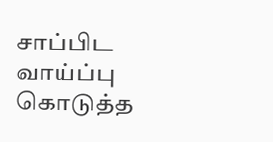சாப்பிட வாய்ப்பு கொடுத்த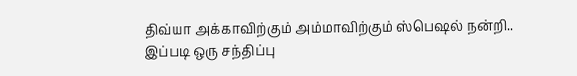திவ்யா அக்காவிற்கும் அம்மாவிற்கும் ஸ்பெஷல் நன்றி..
இப்படி ஒரு சந்திப்பு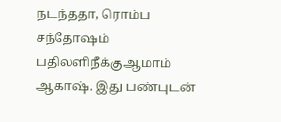நடந்ததா, ரொம்ப சந்தோஷம்
பதிலளிநீக்குஆமாம் ஆகாஷ். இது பண்புடன்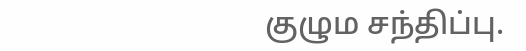குழும சந்திப்பு.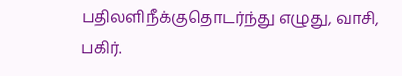பதிலளிநீக்குதொடர்ந்து எழுது, வாசி, பகிர்.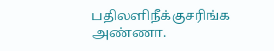பதிலளிநீக்குசரிங்க அண்ணா.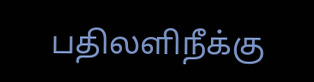பதிலளிநீக்கு